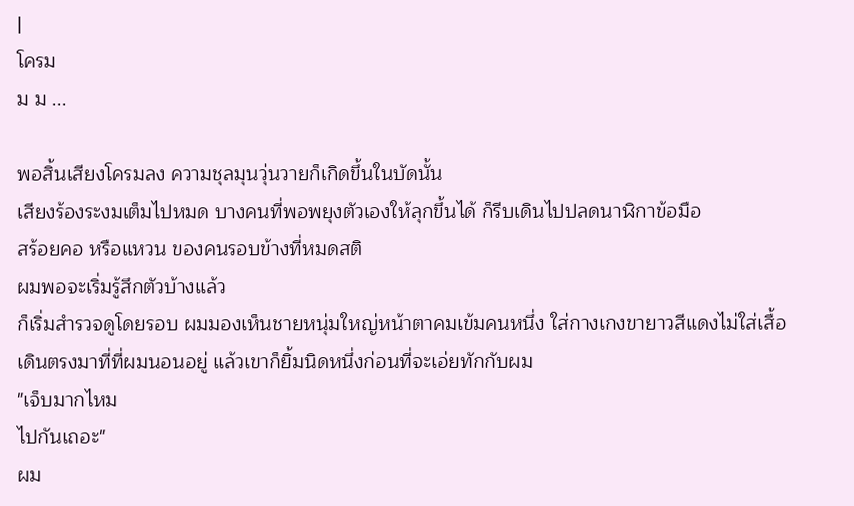|
โครม
ม ม ...

พอสิ้นเสียงโครมลง ความชุลมุนวุ่นวายก็เกิดขึ้นในบัดนั้น
เสียงร้องระงมเต็มไปหมด บางคนที่พอพยุงตัวเองให้ลุกขึ้นได้ ก็รีบเดินไปปลดนาฬิกาข้อมือ
สร้อยคอ หรือแหวน ของคนรอบข้างที่หมดสติ
ผมพอจะเริ่มรู้สึกตัวบ้างแล้ว
ก็เริ่มสำรวจดูโดยรอบ ผมมองเห็นชายหนุ่มใหญ่หน้าตาคมเข้มคนหนึ่ง ใส่กางเกงขายาวสีแดงไม่ใส่เสื้อ
เดินตรงมาที่ที่ผมนอนอยู่ แล้วเขาก็ยิ้มนิดหนึ่งก่อนที่จะเอ่ยทักกับผม
"เจ็บมากไหม
ไปกันเถอะ"
ผม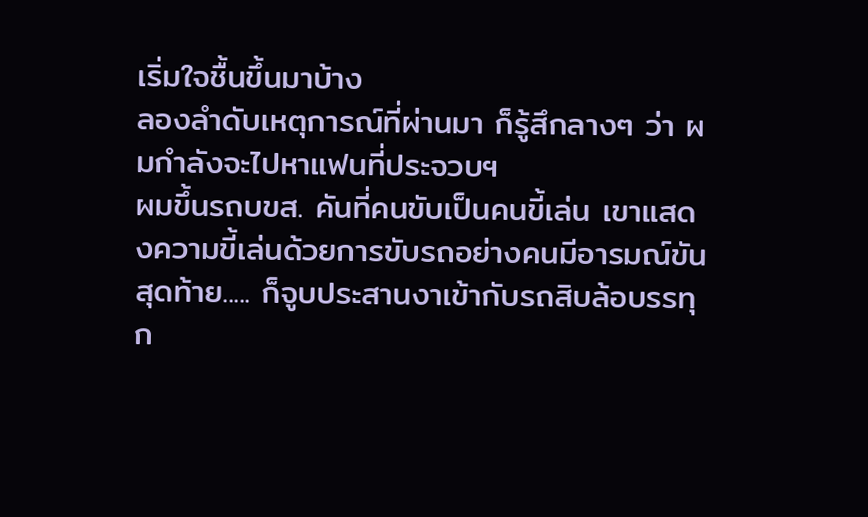เริ่มใจชื้นขึ้นมาบ้าง
ลองลำดับเหตุการณ์ที่ผ่านมา ก็รู้สึกลางๆ ว่า ผมกำลังจะไปหาแฟนที่ประจวบฯ
ผมขึ้นรถบขส. คันที่คนขับเป็นคนขี้เล่น เขาแสดงความขี้เล่นด้วยการขับรถอย่างคนมีอารมณ์ขัน
สุดท้าย..... ก็จูบประสานงาเข้ากับรถสิบล้อบรรทุก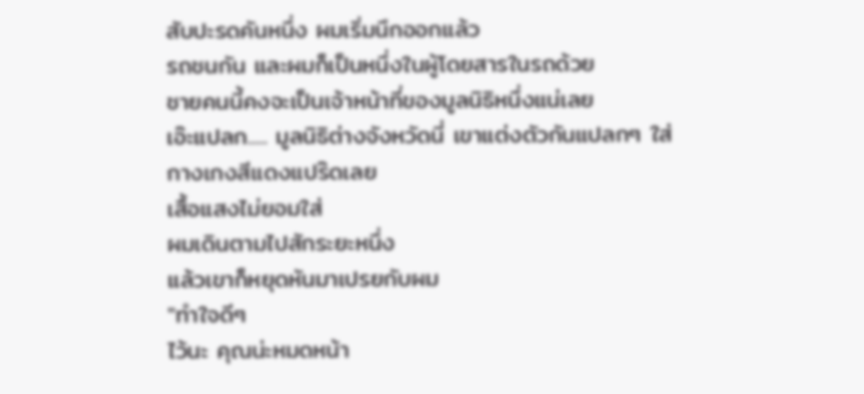สับปะรดคันหนึ่ง ผมเริ่มนึกออกแล้ว
รถชนกัน และผมก็เป็นหนึ่งในผู้โดยสารในรถด้วย
ชายคนนี้คงจะเป็นเจ้าหน้าที่ของมูลนิธิหนึ่งแน่เลย
เอ๊ะแปลก..... มูลนิธิต่างจังหวัดนี่ เขาแต่งตัวกันแปลกๆ ใส่กางเกงสีแดงแปร๊ดเลย
เสื้อแสงไม่ยอมใส่
ผมเดินตามไปสักระยะหนึ่ง
แล้วเขาก็หยุดหันมาเปรยกับผม
"ทำใจดีๆ
ไว้นะ คุณน่ะหมดหน้า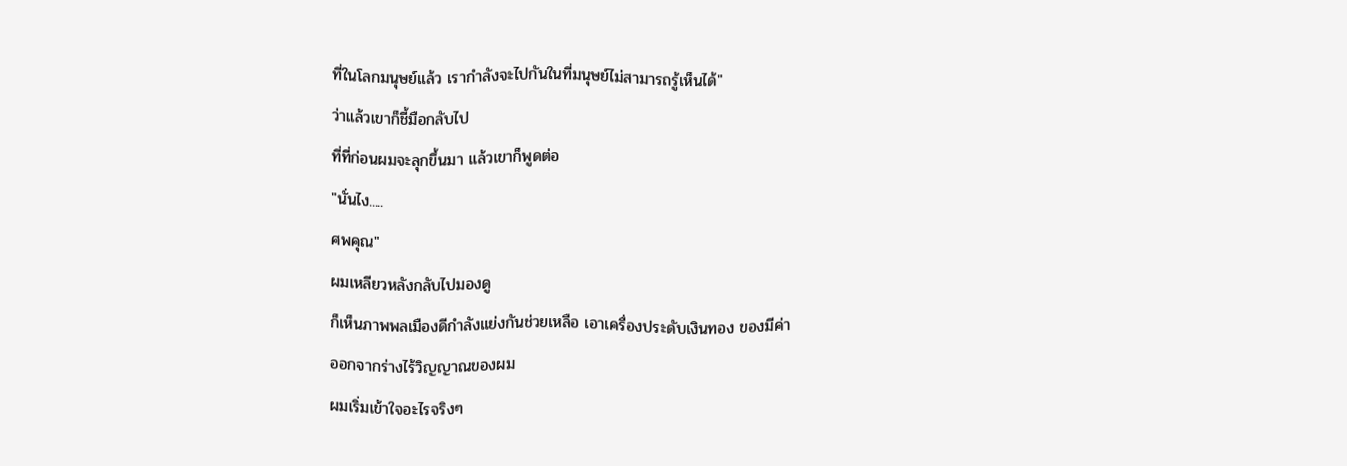ที่ในโลกมนุษย์แล้ว เรากำลังจะไปกันในที่มนุษย์ไม่สามารถรู้เห็นได้"
ว่าแล้วเขาก็ชี้มือกลับไป
ที่ที่ก่อนผมจะลุกขึ้นมา แล้วเขาก็พูดต่อ
"นั่นไง.....
ศพคุณ"
ผมเหลียวหลังกลับไปมองดู
ก็เห็นภาพพลเมืองดีกำลังแย่งกันช่วยเหลือ เอาเครื่องประดับเงินทอง ของมีค่า
ออกจากร่างไร้วิญญาณของผม
ผมเริ่มเข้าใจอะไรจริงๆ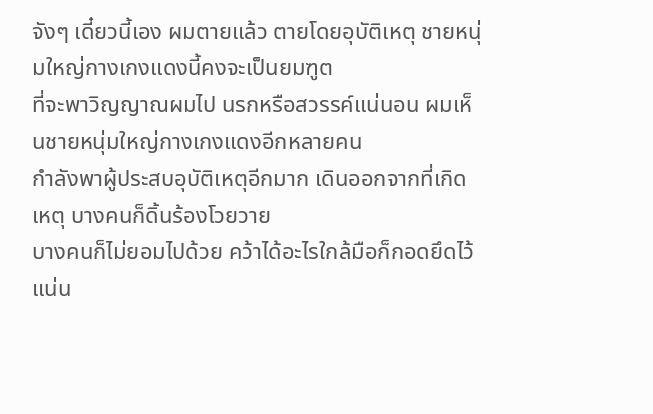จังๆ เดี๋ยวนี้เอง ผมตายแล้ว ตายโดยอุบัติเหตุ ชายหนุ่มใหญ่กางเกงแดงนี้คงจะเป็นยมฑูต
ที่จะพาวิญญาณผมไป นรกหรือสวรรค์แน่นอน ผมเห็นชายหนุ่มใหญ่กางเกงแดงอีกหลายคน
กำลังพาผู้ประสบอุบัติเหตุอีกมาก เดินออกจากที่เกิดเหตุ บางคนก็ดิ้นร้องโวยวาย
บางคนก็ไม่ยอมไปด้วย คว้าได้อะไรใกล้มือก็กอดยึดไว้แน่น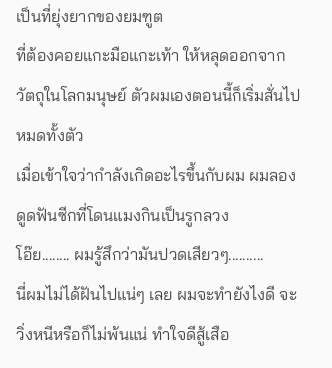เป็นที่ยุ่งยากของยมฑูต
ที่ต้องคอยแกะมือแกะเท้า ให้หลุดออกจากวัตถุในโลกมนุษย์ ตัวผมเองตอนนี้ก็เริ่มสั่นไปหมดทั้งตัว
เมื่อเข้าใจว่ากำลังเกิดอะไรขึ้นกับผม ผมลองดูดฟันซีกที่โดนแมงกินเป็นรูกลวง
โอ๊ย........ ผมรู้สึกว่ามันปวดเสียวๆ..........
นี่ผมไม่ได้ฝันไปแน่ๆ เลย ผมจะทำยังไงดี จะวิ่งหนีหรือก็ไม่พ้นแน่ ทำใจดีสู้เสือ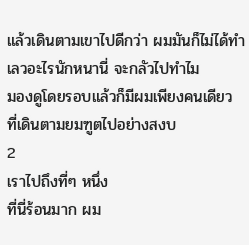แล้วเดินตามเขาไปดีกว่า ผมมันก็ไม่ได้ทำเลวอะไรนักหนานี่ จะกลัวไปทำไม
มองดูโดยรอบแล้วก็มีผมเพียงคนเดียว
ที่เดินตามยมฑูตไปอย่างสงบ
2
เราไปถึงที่ๆ หนึ่ง
ที่นี่ร้อนมาก ผม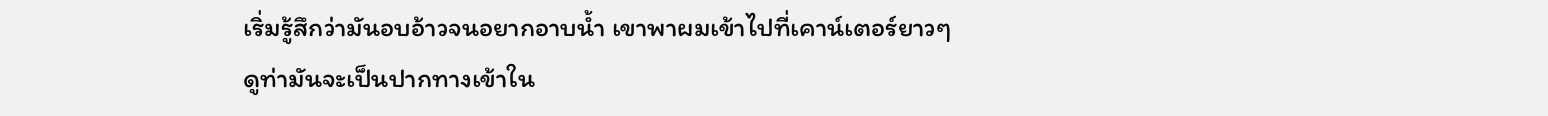เริ่มรู้สึกว่ามันอบอ้าวจนอยากอาบน้ำ เขาพาผมเข้าไปที่เคาน์เตอร์ยาวๆ
ดูท่ามันจะเป็นปากทางเข้าใน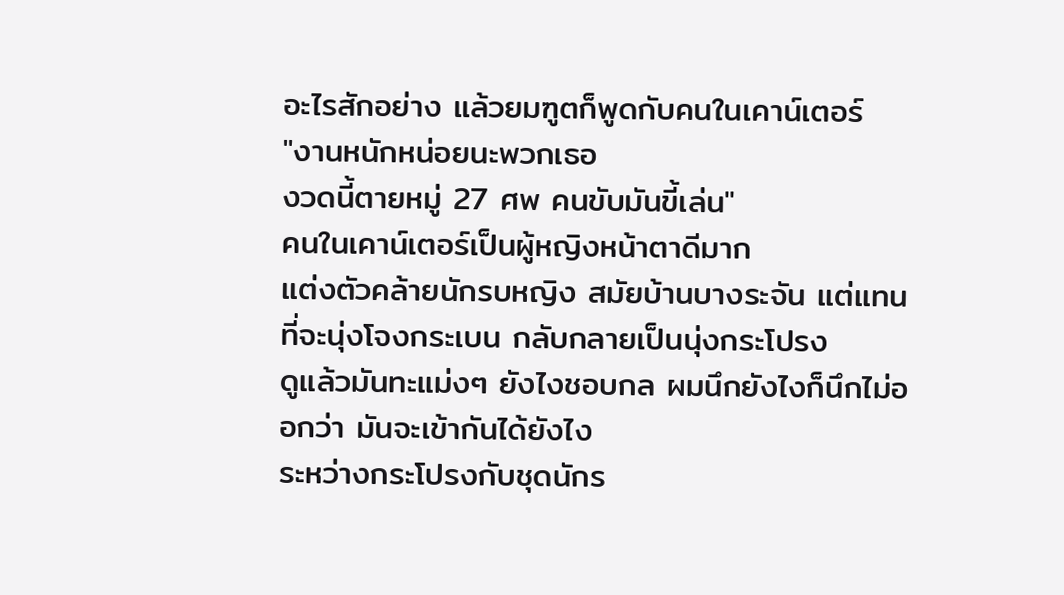อะไรสักอย่าง แล้วยมฑูตก็พูดกับคนในเคาน์เตอร์
"งานหนักหน่อยนะพวกเธอ
งวดนี้ตายหมู่ 27 ศพ คนขับมันขี้เล่น"
คนในเคาน์เตอร์เป็นผู้หญิงหน้าตาดีมาก
แต่งตัวคล้ายนักรบหญิง สมัยบ้านบางระจัน แต่แทนที่จะนุ่งโจงกระเบน กลับกลายเป็นนุ่งกระโปรง
ดูแล้วมันทะแม่งๆ ยังไงชอบกล ผมนึกยังไงก็นึกไม่ออกว่า มันจะเข้ากันได้ยังไง
ระหว่างกระโปรงกับชุดนักร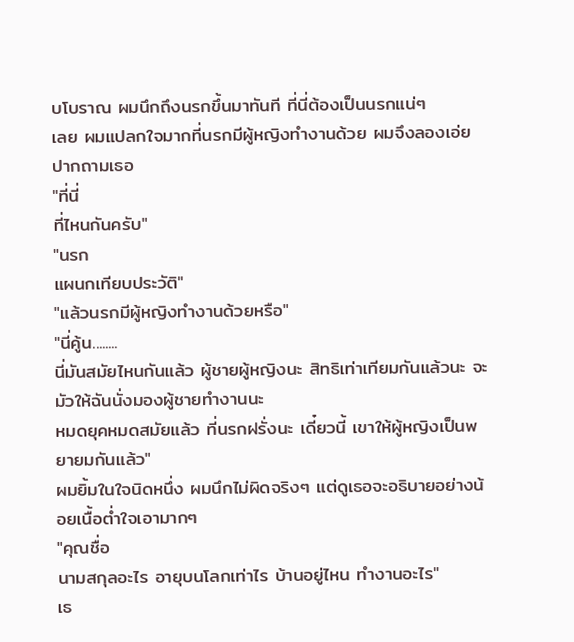บโบราณ ผมนึกถึงนรกขึ้นมาทันที ที่นี่ต้องเป็นนรกแน่ๆ
เลย ผมแปลกใจมากที่นรกมีผู้หญิงทำงานด้วย ผมจึงลองเอ่ยปากถามเธอ
"ที่นี่
ที่ไหนกันครับ"
"นรก
แผนกเทียบประวัติ"
"แล้วนรกมีผู้หญิงทำงานด้วยหรือ"
"นี่คู้น........
นี่มันสมัยไหนกันแล้ว ผู้ชายผู้หญิงนะ สิทธิเท่าเทียมกันแล้วนะ จะมัวให้ฉันนั่งมองผู้ชายทำงานนะ
หมดยุคหมดสมัยแล้ว ที่นรกฝรั่งนะ เดี๋ยวนี้ เขาให้ผู้หญิงเป็นพยายมกันแล้ว"
ผมยิ้มในใจนิดหนึ่ง ผมนึกไม่ผิดจริงๆ แต่ดูเธอจะอธิบายอย่างน้อยเนื้อต่ำใจเอามากๆ
"คุณชื่อ
นามสกุลอะไร อายุบนโลกเท่าไร บ้านอยู่ไหน ทำงานอะไร"
เธ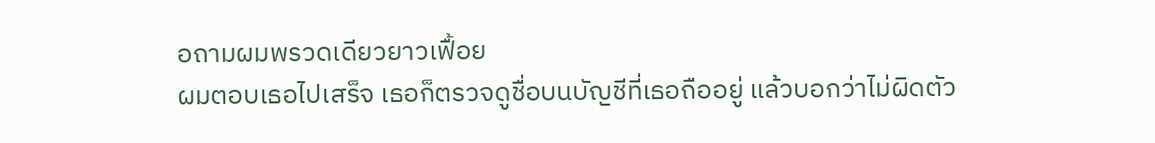อถามผมพรวดเดียวยาวเฟื้อย
ผมตอบเธอไปเสร็จ เธอก็ตรวจดูชื่อบนบัญชีที่เธอถืออยู่ แล้วบอกว่าไม่ผิดตัว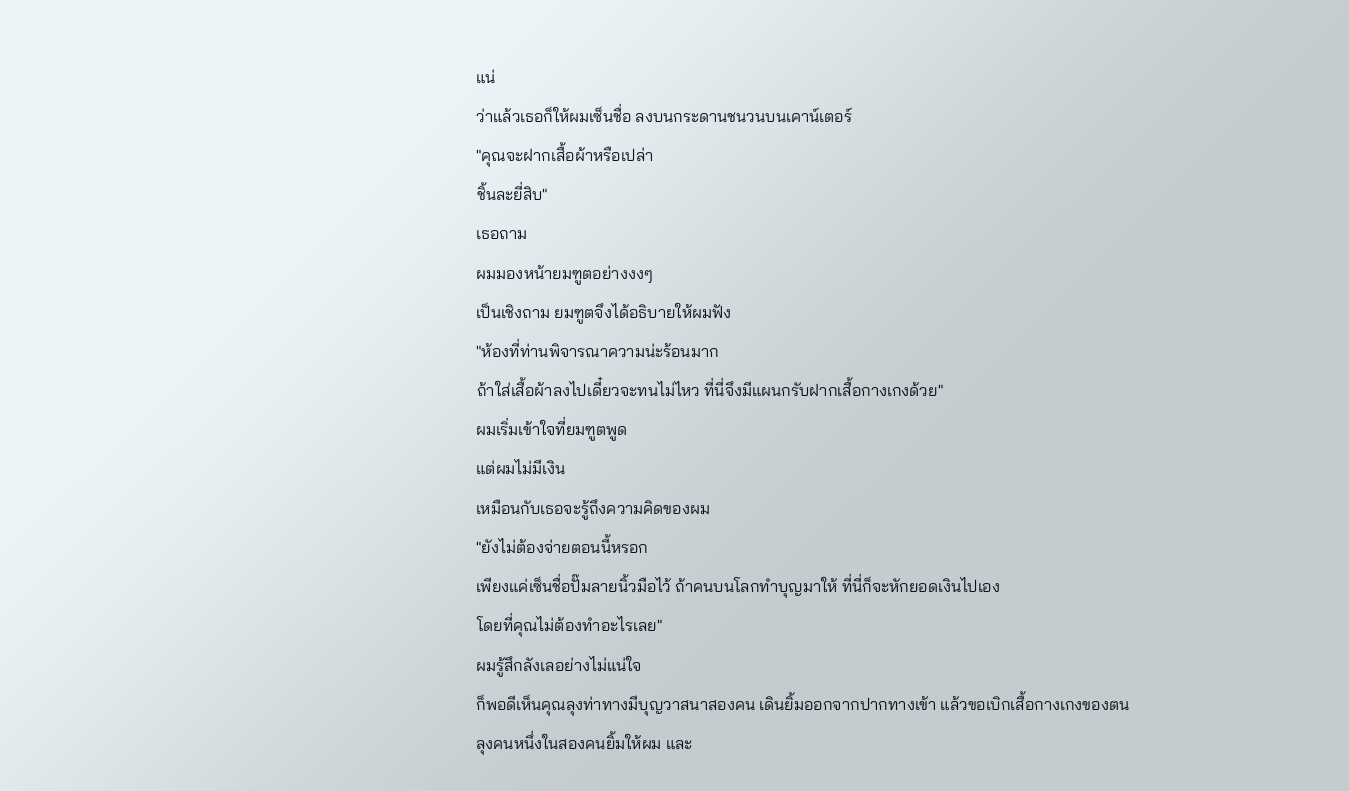แน่
ว่าแล้วเธอก็ให้ผมเซ็นชื่อ ลงบนกระดานชนวนบนเคาน์เตอร์
"คุณจะฝากเสื้อผ้าหรือเปล่า
ชิ้นละยี่สิบ"
เธอถาม
ผมมองหน้ายมฑูตอย่างงงๆ
เป็นเชิงถาม ยมฑูตจึงได้อธิบายให้ผมฟัง
"ห้องที่ท่านพิจารณาความน่ะร้อนมาก
ถ้าใส่เสื้อผ้าลงไปเดี๋ยวจะทนไม่ไหว ที่นี่จึงมีแผนกรับฝากเสื้อกางเกงด้วย"
ผมเริ่มเข้าใจที่ยมฑูตพูด
แต่ผมไม่มีเงิน
เหมือนกับเธอจะรู้ถึงความคิดของผม
"ยังไม่ต้องจ่ายตอนนี้หรอก
เพียงแค่เซ็นชื่อปั๊มลายนิ้วมือไว้ ถ้าคนบนโลกทำบุญมาให้ ที่นี่ก็จะหักยอดเงินไปเอง
โดยที่คุณไม่ต้องทำอะไรเลย"
ผมรู้สึกลังเลอย่างไม่แน่ใจ
ก็พอดีเห็นคุณลุงท่าทางมีบุญวาสนาสองคน เดินยิ้มออกจากปากทางเข้า แล้วขอเบิกเสื้อกางเกงของตน
ลุงคนหนึ่งในสองคนยิ้มให้ผม และ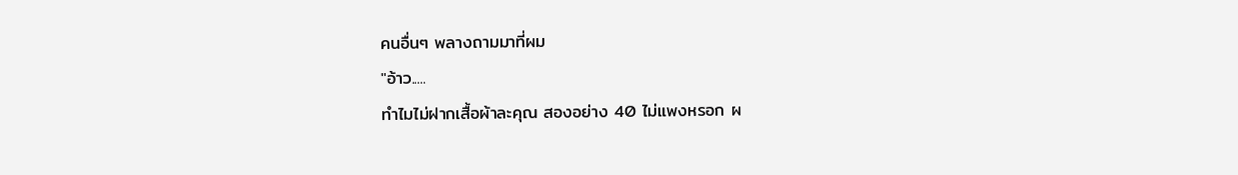คนอื่นๆ พลางถามมาที่ผม
"อ้าว.....
ทำไมไม่ฝากเสื้อผ้าละคุณ สองอย่าง 40 ไม่แพงหรอก ผ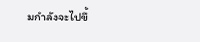มกำลังจะไปขึ้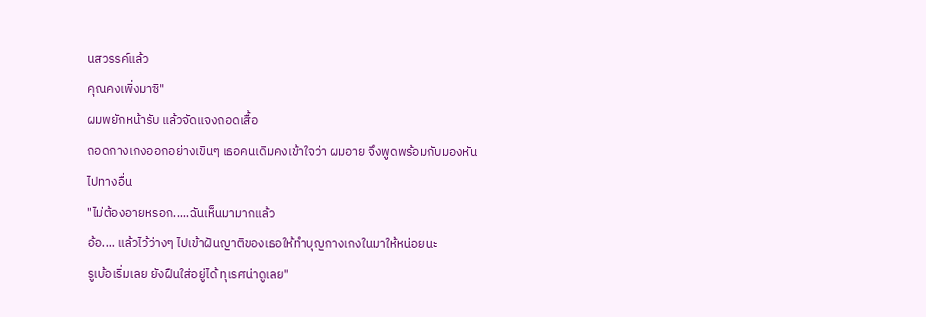นสวรรค์แล้ว
คุณคงเพิ่งมาซิ"
ผมพยักหน้ารับ แล้วจัดแจงถอดเสื้อ
ถอดกางเกงออกอย่างเขินๆ เธอคนเดิมคงเข้าใจว่า ผมอาย จึงพูดพร้อมกับมองหันไปทางอื่น
"ไม่ต้องอายหรอก.....ฉันเห็นมามากแล้ว
อ้อ.... แล้วไว้ว่างๆ ไปเข้าฝันญาติของเธอให้ทำบุญกางเกงในมาให้หน่อยนะ
รูเบ้อเริ่มเลย ยังฝืนใส่อยู่ได้ ทุเรศน่าดูเลย"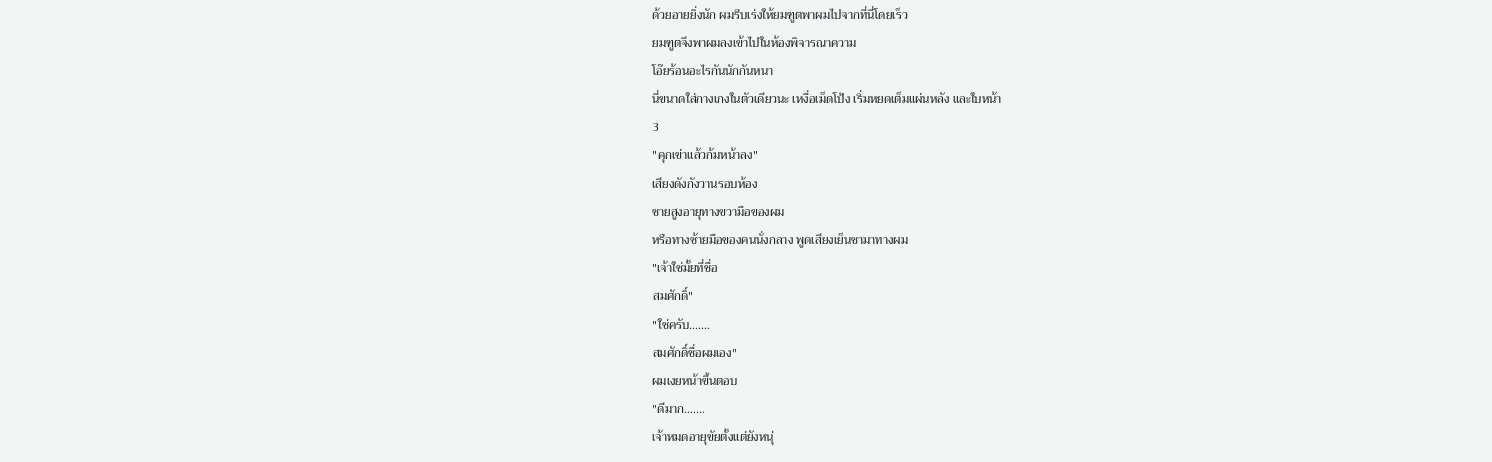ด้วยอายยิ่งนัก ผมรีบเร่งให้ยมฑูตพาผมไปจากที่นี่โดยเร็ว
ยมฑูตจึงพาผมลงเข้าไปในห้องพิจารณาความ
โอ๊ยร้อนอะไรกันนักกันหนา
นี่ขนาดใส่กางเกงในตัวเดียวนะ เหงื่อเม็ดโป้ง เริ่มหยดเต็มแผ่นหลัง และใบหน้า
3
"คุกเข่าแล้วก้มหน้าลง"
เสียงดังกังวานรอบห้อง
ชายสูงอายุทางขวามือของผม
หรือทางซ้ายมือของคนนั่งกลาง พูดเสียงเย็นชามาทางผม
"เจ้าใช่มั้ยที่ชื่อ
สมศักดิ์"
"ใช่ครับ.......
สมศักดิ์ชื่อผมเอง"
ผมเงยหน้าขึ้นตอบ
"ดีมาก.......
เจ้าหมดอายุขัยตั้งแต่ยังหนุ่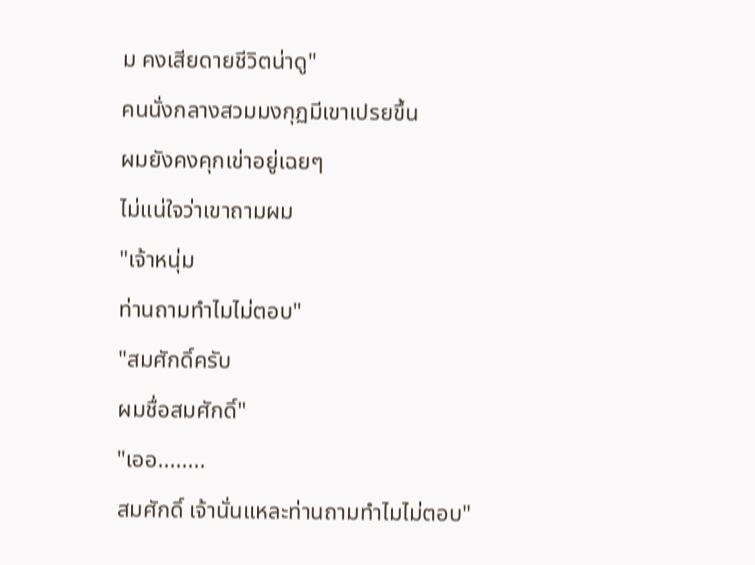ม คงเสียดายชีวิตน่าดู"
คนนั่งกลางสวมมงกุฏมีเขาเปรยขึ้น
ผมยังคงคุกเข่าอยู่เฉยๆ
ไม่แน่ใจว่าเขาถามผม
"เจ้าหนุ่ม
ท่านถามทำไมไม่ตอบ"
"สมศักดิ์ครับ
ผมชื่อสมศักดิ์"
"เออ........
สมศักดิ์ เจ้านั่นแหละท่านถามทำไมไม่ตอบ"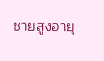ชายสูงอายุ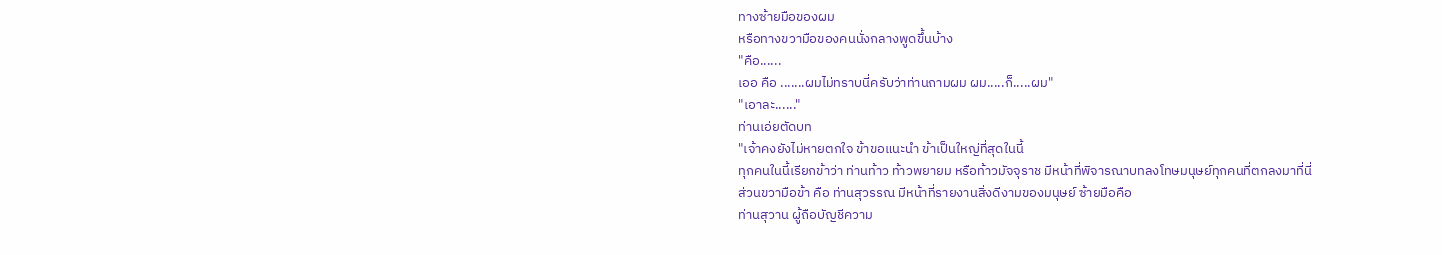ทางซ้ายมือของผม
หรือทางขวามือของคนนั่งกลางพูดขึ้นบ้าง
"คือ......
เออ คือ .......ผมไม่ทราบนี่ครับว่าท่านถามผม ผม.....ก็.....ผม"
"เอาละ......"
ท่านเอ่ยตัดบท
"เจ้าคงยังไม่หายตกใจ ข้าขอแนะนำ ข้าเป็นใหญ่ที่สุดในนี้
ทุกคนในนี้เรียกข้าว่า ท่านท้าว ท้าวพยายม หรือท้าวมัจจุราช มีหน้าที่พิจารณาบทลงโทษมนุษย์ทุกคนที่ตกลงมาที่นี่
ส่วนขวามือข้า คือ ท่านสุวรรณ มีหน้าที่รายงานสิ่งดีงามของมนุษย์ ซ้ายมือคือ
ท่านสุวาน ผู้ถือบัญชีความ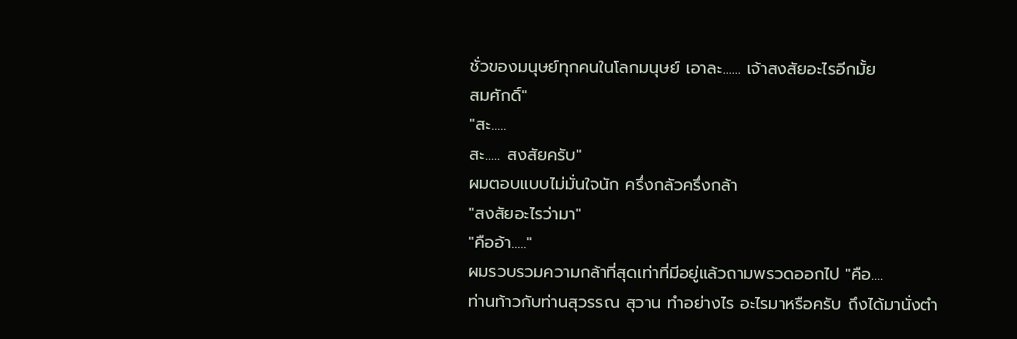ชั่วของมนุษย์ทุกคนในโลกมนุษย์ เอาละ...... เจ้าสงสัยอะไรอีกมั้ย
สมศักดิ์"
"สะ.....
สะ..... สงสัยครับ"
ผมตอบแบบไม่มั่นใจนัก ครึ่งกลัวครึ่งกล้า
"สงสัยอะไรว่ามา"
"คืออ้า....."
ผมรวบรวมความกล้าที่สุดเท่าที่มีอยู่แล้วถามพรวดออกไป "คือ....
ท่านท้าวกับท่านสุวรรณ สุวาน ทำอย่างไร อะไรมาหรือครับ ถึงได้มานั่งตำ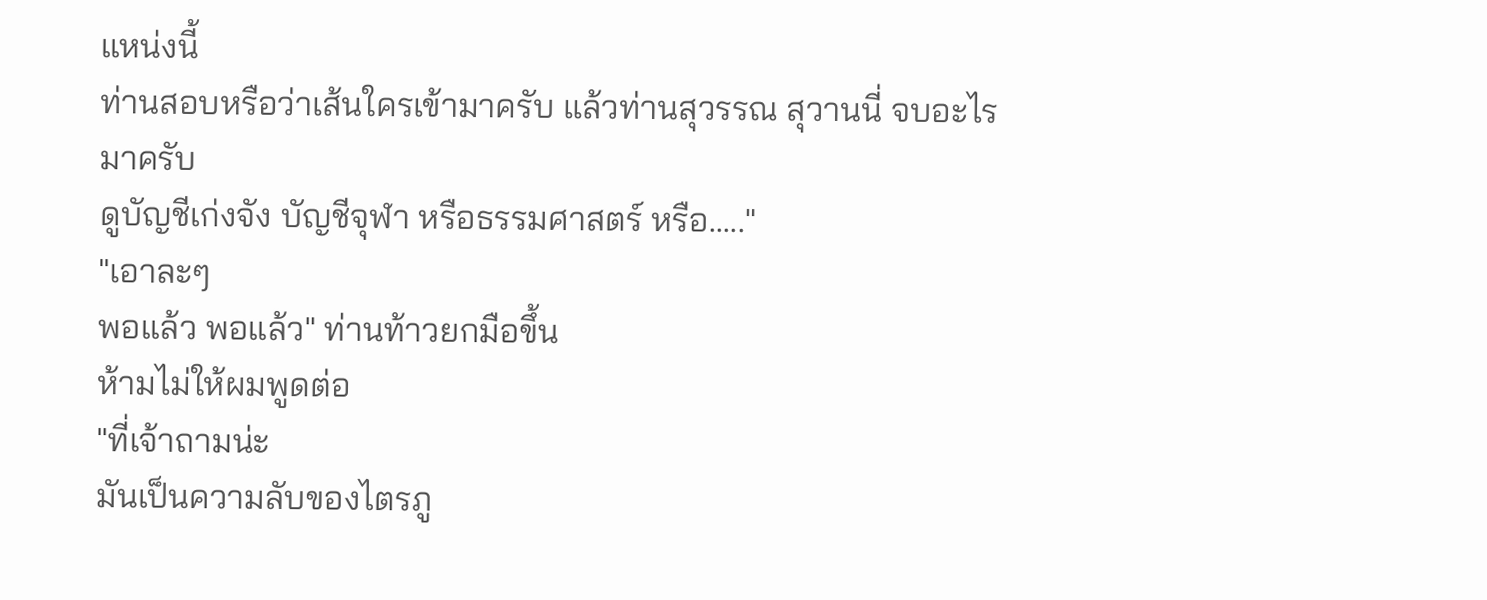แหน่งนี้
ท่านสอบหรือว่าเส้นใครเข้ามาครับ แล้วท่านสุวรรณ สุวานนี่ จบอะไรมาครับ
ดูบัญชีเก่งจัง บัญชีจุฬา หรือธรรมศาสตร์ หรือ....."
"เอาละๆ
พอแล้ว พอแล้ว" ท่านท้าวยกมือขึ้น
ห้ามไม่ให้ผมพูดต่อ
"ที่เจ้าถามน่ะ
มันเป็นความลับของไตรภู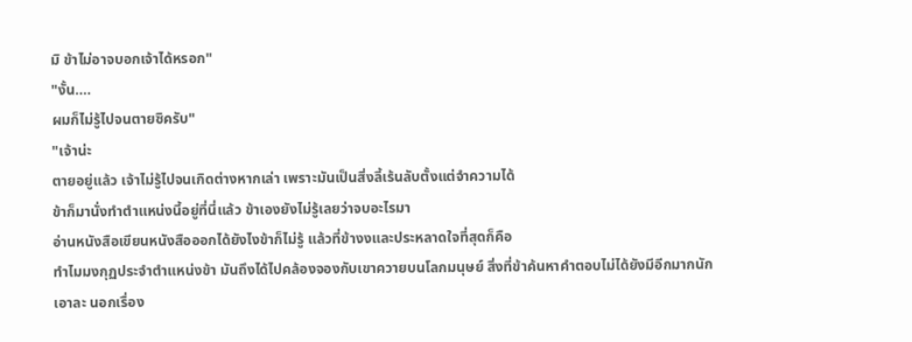มิ ข้าไม่อาจบอกเจ้าได้หรอก"
"งั้น....
ผมก็ไม่รู้ไปจนตายซิครับ"
"เจ้าน่ะ
ตายอยู่แล้ว เจ้าไม่รู้ไปจนเกิดต่างหากเล่า เพราะมันเป็นสิ่งลี้เร้นลับตั้งแต่จำความได้
ข้าก็มานั่งทำตำแหน่งนี้อยู่ที่นี่แล้ว ข้าเองยังไม่รู้เลยว่าจบอะไรมา
อ่านหนังสือเขียนหนังสือออกได้ยังไงข้าก็ไม่รู้ แล้วที่ข้างงและประหลาดใจที่สุดก็คือ
ทำไมมงกุฏประจำตำแหน่งข้า มันถึงได้ไปคล้องจองกับเขาควายบนโลกมนุษย์ สิ่งที่ข้าค้นหาคำตอบไม่ได้ยังมีอีกมากนัก
เอาละ นอกเรื่อง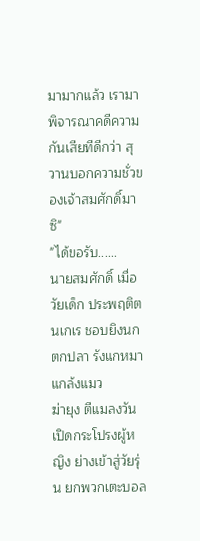มามากแล้ว เรามาพิจารณาคดีความกันเสียทีดีกว่า สุวานบอกความชั่วของเจ้าสมศักดิ์มาซิ"
"ได้ขอรับ......
นายสมศักดิ์ เมื่อวัยเด็ก ประพฤติตนเกเร ชอบยิงนก ตกปลา รังแกหมา แกล้งแมว
ฆ่ายุง ตีแมลงวัน เปิดกระโปรงผู้หญิง ย่างเข้าสู่วัยรุ่น ยกพวกเตะบอล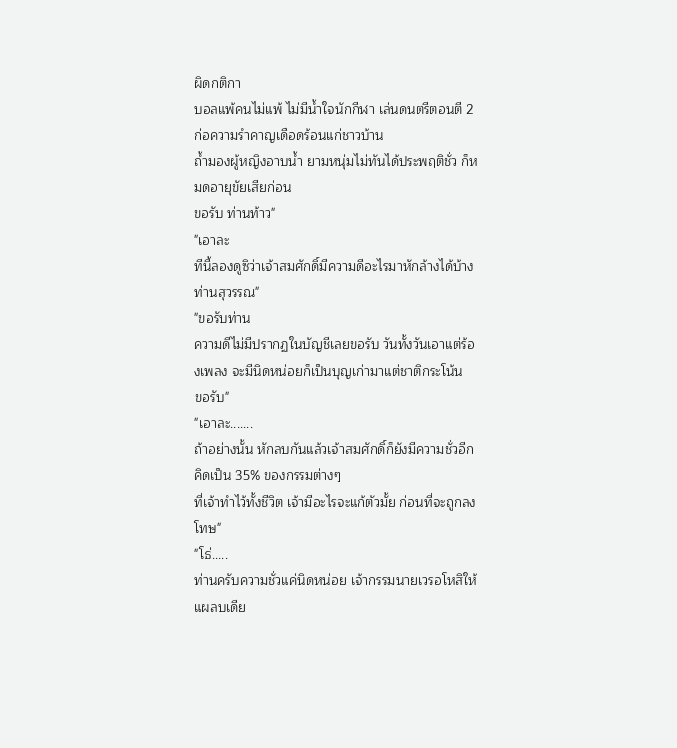ผิดกติกา
บอลแพ้คนไม่แพ้ ไม่มีน้ำใจนักกีฬา เล่นดนตรีตอนตี 2 ก่อความรำคาญเดือดร้อนแก่ชาวบ้าน
ถ้ำมองผู้หญิงอาบน้ำ ยามหนุ่มไม่ทันได้ประพฤติชั่ว ก็หมดอายุขัยเสียก่อน
ขอรับ ท่านท้าว"
"เอาละ
ทีนี้ลองดูซิว่าเจ้าสมศักดิ์มีความดีอะไรมาหักล้างได้บ้าง ท่านสุวรรณ"
"ขอรับท่าน
ความดีไม่มีปรากฏในบัญชีเลยขอรับ วันทั้งวันเอาแต่ร้องเพลง จะมีนิดหน่อยก็เป็นบุญเก่ามาแต่ชาติกระโน้น
ขอรับ"
"เอาละ.......
ถ้าอย่างนั้น หักลบกันแล้วเจ้าสมศักดิ์ก็ยังมีความชั่วอีกคิดเป็น 35% ของกรรมต่างๆ
ที่เจ้าทำไว้ทั้งชีวิต เจ้ามีอะไรจะแก้ตัวมั้ย ก่อนที่จะถูกลงโทษ"
"โธ่.....
ท่านครับความชั่วแค่นิดหน่อย เจ้ากรรมนายเวรอโหสิให้ แผลบเดีย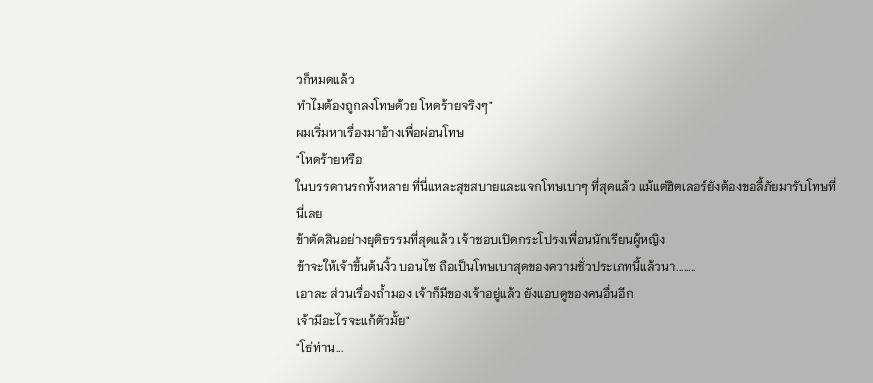วก็หมดแล้ว
ทำไมต้องถูกลงโทษด้วย โหดร้ายจริงๆ"
ผมเริ่มหาเรื่องมาอ้างเพื่อผ่อนโทษ
"โหดร้ายหรือ
ในบรรดานรกทั้งหลาย ที่นี่แหละสุขสบายและแจกโทษเบาๆ ที่สุดแล้ว แม้แต่ฮิตเลอร์ยังต้องขอลี้ภัยมารับโทษที่นี่เลย
ข้าตัดสินอย่างยุติธรรมที่สุดแล้ว เจ้าชอบเปิดกระโปรงเพื่อนนักเรียนผู้หญิง
ข้าจะให้เจ้าขึ้นต้นงิ้ว บอนไซ ถือเป็นโทษเบาสุดของความชั่วประเภทนี้แล้วนา........
เอาละ ส่วนเรื่องถ้ำมอง เจ้าก็มีของเจ้าอยู่แล้ว ยังแอบดูของคนอื่นอีก
เจ้ามีอะไรจะแก้ตัวมั้ย"
"โธ่ท่าน...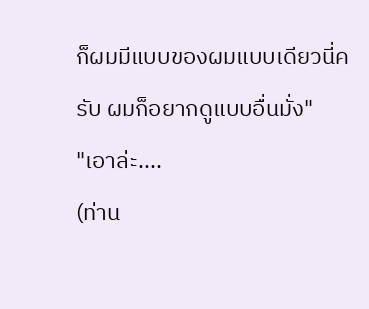ก็ผมมีแบบของผมแบบเดียวนี่ครับ ผมก็อยากดูแบบอื่นมั่ง"
"เอาล่ะ....
(ท่าน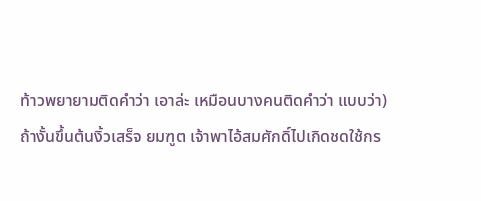ท้าวพยายามติดคำว่า เอาล่ะ เหมือนบางคนติดคำว่า แบบว่า)
ถ้างั้นขึ้นต้นงิ้วเสร็จ ยมฑูต เจ้าพาไอ้สมศักดิ์ไปเกิดชดใช้กร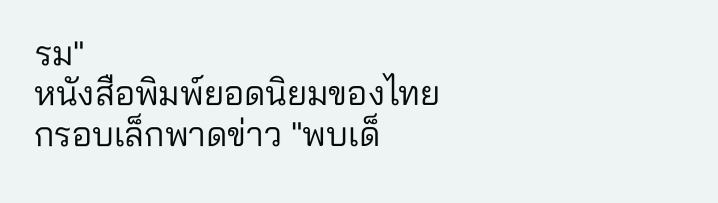รม"
หนังสือพิมพ์ยอดนิยมของไทย
กรอบเล็กพาดข่าว "พบเด็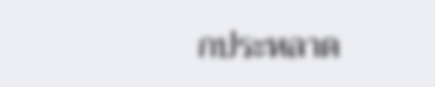กประหลาด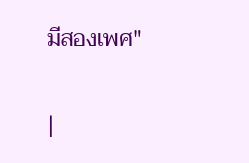มีสองเพศ"

|